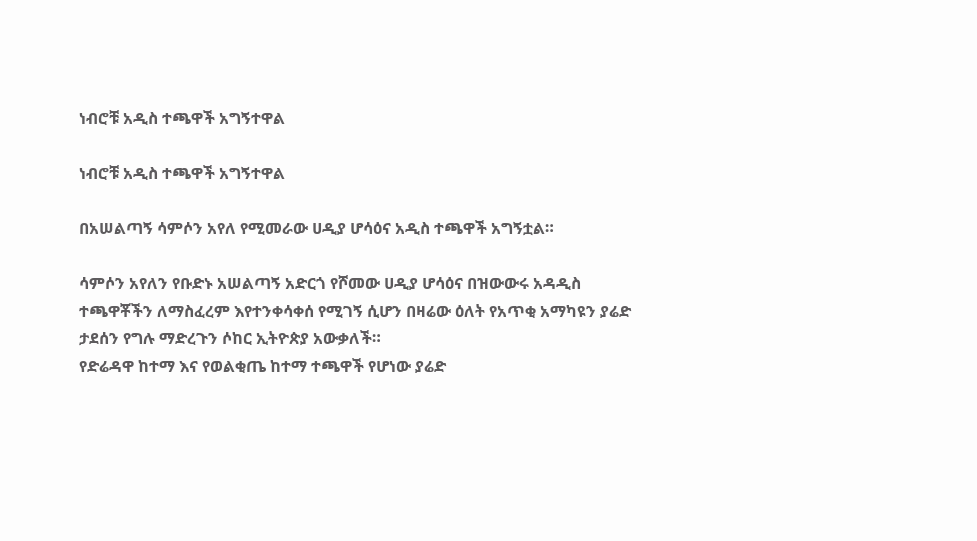ነብሮቹ አዲስ ተጫዋች አግኝተዋል

ነብሮቹ አዲስ ተጫዋች አግኝተዋል

በአሠልጣኝ ሳምሶን አየለ የሚመራው ሀዲያ ሆሳዕና አዲስ ተጫዋች አግኝቷል።

ሳምሶን አየለን የቡድኑ አሠልጣኝ አድርጎ የሾመው ሀዲያ ሆሳዕና በዝውውሩ አዳዲስ ተጫዋቾችን ለማስፈረም እየተንቀሳቀሰ የሚገኝ ሲሆን በዛሬው ዕለት የአጥቂ አማካዩን ያሬድ ታደሰን የግሉ ማድረጉን ሶከር ኢትዮጵያ አውቃለች።
የድሬዳዋ ከተማ እና የወልቂጤ ከተማ ተጫዋች የሆነው ያሬድ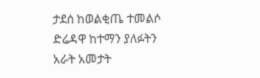ታደሰ ከወልቂጤ ተመልሶ ድሬዳዋ ከተማን ያለፉትን አራት አመታት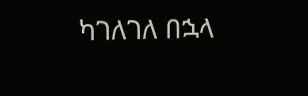ካገለገለ በኋላ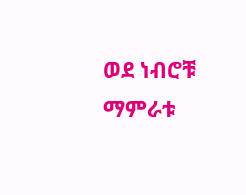ወደ ነብሮቹ ማምራቱ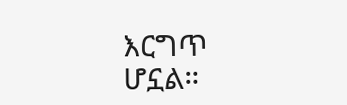እርግጥ ሆኗል።